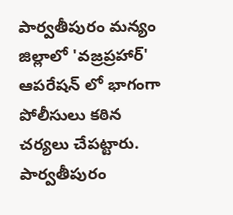పార్వతీపురం మన్యం జిల్లాలో 'వజ్రప్రహార్' ఆపరేషన్ లో భాగంగా పోలీసులు కఠిన చర్యలు చేపట్టారు. పార్వతీపురం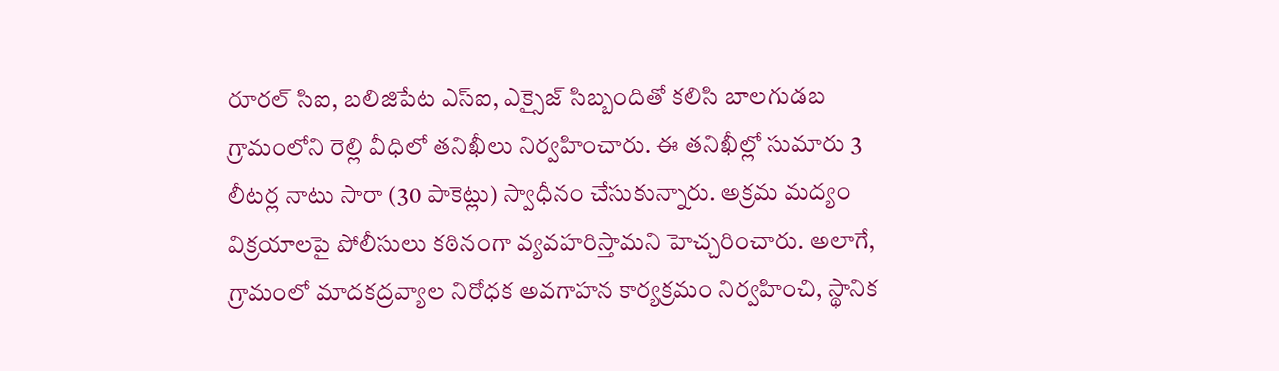రూరల్ సిఐ, బలిజిపేట ఎస్ఐ, ఎక్సైజ్ సిబ్బందితో కలిసి బాలగుడబ గ్రామంలోని రెల్లి వీధిలో తనిఖీలు నిర్వహించారు. ఈ తనిఖీల్లో సుమారు 3 లీటర్ల నాటు సారా (30 పాకెట్లు) స్వాధీనం చేసుకున్నారు. అక్రమ మద్యం విక్రయాలపై పోలీసులు కఠినంగా వ్యవహరిస్తామని హెచ్చరించారు. అలాగే, గ్రామంలో మాదకద్రవ్యాల నిరోధక అవగాహన కార్యక్రమం నిర్వహించి, స్థానిక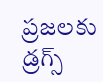ప్రజలకు డ్రగ్స్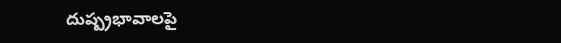దుష్ప్రభావాలపై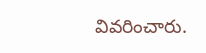వివరించారు.